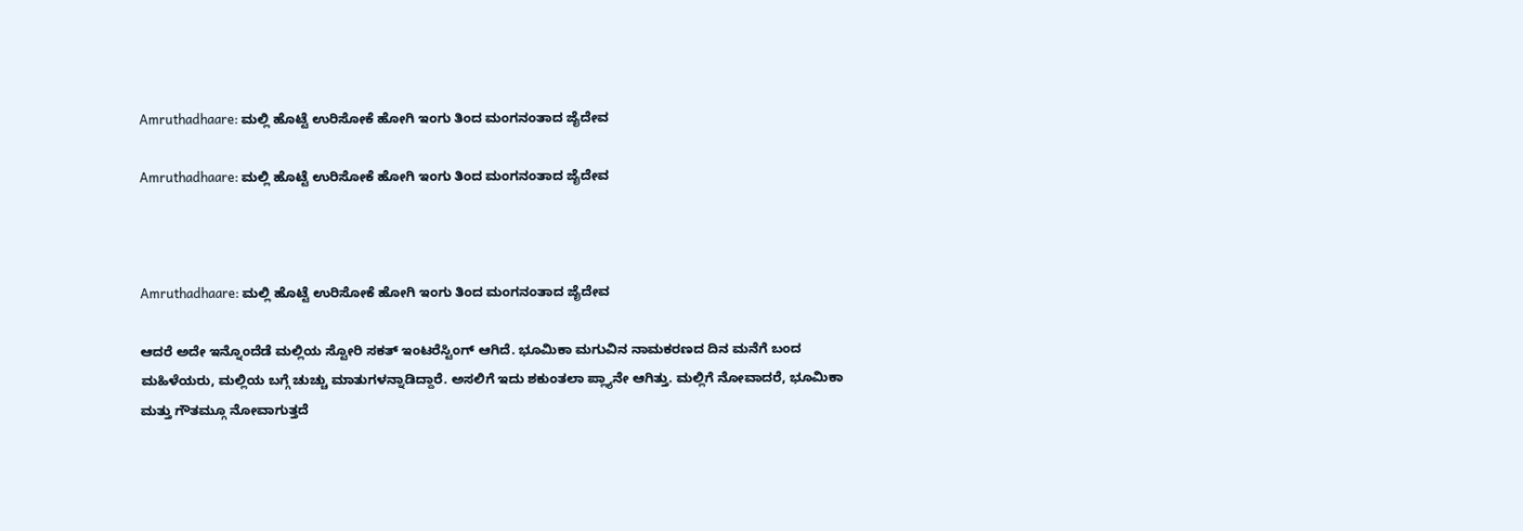Amruthadhaare: ಮಲ್ಲಿ ಹೊಟ್ಟೆ ಉರಿಸೋಕೆ ಹೋಗಿ ಇಂಗು ತಿಂದ ಮಂಗನಂತಾದ ಜೈದೇವ

Amruthadhaare: ಮಲ್ಲಿ ಹೊಟ್ಟೆ ಉರಿಸೋಕೆ ಹೋಗಿ ಇಂಗು ತಿಂದ ಮಂಗನಂತಾದ ಜೈದೇವ



Amruthadhaare: ಮಲ್ಲಿ ಹೊಟ್ಟೆ ಉರಿಸೋಕೆ ಹೋಗಿ ಇಂಗು ತಿಂದ ಮಂಗನಂತಾದ ಜೈದೇವ

ಆದರೆ ಅದೇ ಇನ್ನೊಂದೆಡೆ ಮಲ್ಲಿಯ ಸ್ಟೋರಿ ಸಕತ್ ಇಂಟರೆಸ್ಟಿಂಗ್ ಆಗಿದೆ. ಭೂಮಿಕಾ ಮಗುವಿನ ನಾಮಕರಣದ ದಿನ ಮನೆಗೆ ಬಂದ ಮಹಿಳೆಯರು, ಮಲ್ಲಿಯ ಬಗ್ಗೆ ಚುಚ್ಚು ಮಾತುಗಳನ್ನಾಡಿದ್ದಾರೆ. ಅಸಲಿಗೆ ಇದು ಶಕುಂತಲಾ ಪ್ಲ್ಯಾನೇ ಆಗಿತ್ತು. ಮಲ್ಲಿಗೆ ನೋವಾದರೆ, ಭೂಮಿಕಾ ಮತ್ತು ಗೌತಮ್ಗೂ ನೋವಾಗುತ್ತದೆ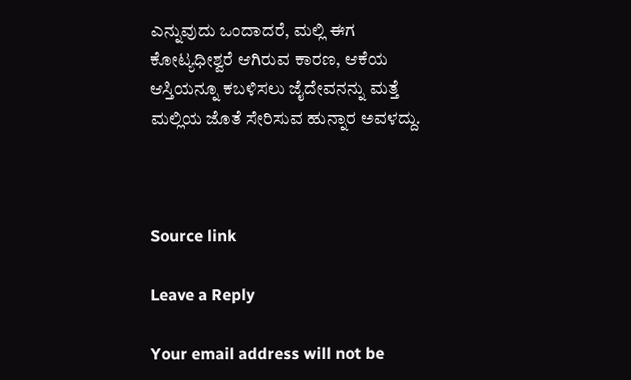ಎನ್ನುವುದು ಒಂದಾದರೆ, ಮಲ್ಲಿ ಈಗ ಕೋಟ್ಯಧೀಶ್ವರೆ ಆಗಿರುವ ಕಾರಣ, ಆಕೆಯ ಆಸ್ತಿಯನ್ನೂ ಕಬಳಿಸಲು ಜೈದೇವನನ್ನು ಮತ್ತೆ ಮಲ್ಲಿಯ ಜೊತೆ ಸೇರಿಸುವ ಹುನ್ನಾರ ಅವಳದ್ದು.



Source link

Leave a Reply

Your email address will not be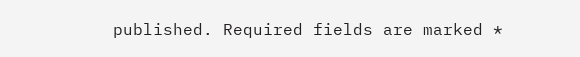published. Required fields are marked *